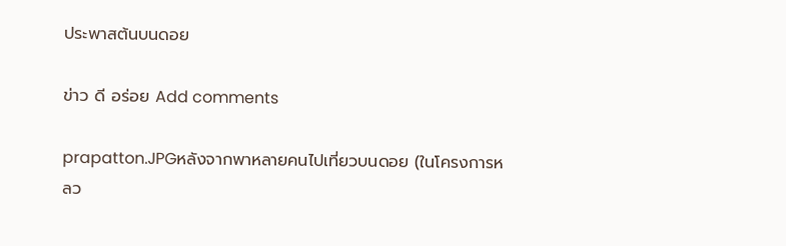ประพาสต้นบนดอย

ข่าว ดี อร่อย Add comments

prapatton.JPGหลังจากพาหลายคนไปเที่ยวบนดอย (ในโครงการหลว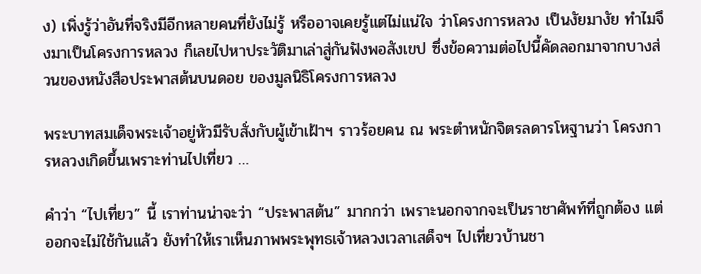ง) เพิ่งรู้ว่าอันที่จริงมีอีกหลายคนที่ยังไม่รู้ หรืออาจเคยรู้แต่ไม่แน่ใจ ว่าโครงการหลวง เป็นงัยมางัย ทำไมจึงมาเป็นโครงการหลวง ก็เลยไปหาประวัติมาเล่าสู่กันฟังพอสังเขป ซึ่งข้อความต่อไปนี้คัดลอกมาจากบางส่วนของหนังสือประพาสต้นบนดอย ของมูลนิธิโครงการหลวง

พระบาทสมเด็จพระเจ้าอยู่หัวมีรับสั่งกับผู้เข้าเฝ้าฯ ราวร้อยคน ณ พระตำหนักจิตรลดารโหฐานว่า โครงการหลวงเกิดขึ้นเพราะท่านไปเที่ยว …

คำว่า “ไปเที่ยว” นี้ เราท่านน่าจะว่า “ประพาสต้น” มากกว่า เพราะนอกจากจะเป็นราชาศัพท์ที่ถูกต้อง แต่ออกจะไม่ใช้กันแล้ว ยังทำให้เราเห็นภาพพระพุทธเจ้าหลวงเวลาเสด็จฯ ไปเที่ยวบ้านชา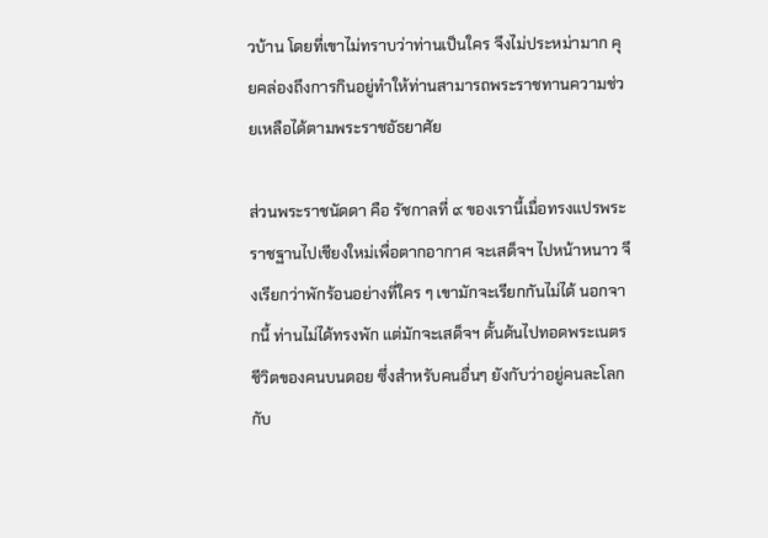วบ้าน โดยที่เขาไม่ทราบว่าท่านเป็นใคร จึงไม่ประหม่ามาก คุยคล่องถึงการกินอยู่ทำให้ท่านสามารถพระราชทานความช่วยเหลือได้ตามพระราชอัธยาศัย

ส่วนพระราชนัดดา คือ รัชกาลที่ ๙ ของเรานี้เมื่อทรงแปรพระราชฐานไปเชียงใหม่เพื่อตากอากาศ จะเสด็จฯ ไปหน้าหนาว จึงเรียกว่าพักร้อนอย่างที่ใคร ๆ เขามักจะเรียกกันไม่ได้ นอกจากนี้ ท่านไม่ได้ทรงพัก แต่มักจะเสด็จฯ ดั้นด้นไปทอดพระเนตรชีวิตของคนบนดอย ซึ่งสำหรับคนอื่นๆ ยังกับว่าอยู่คนละโลกกับ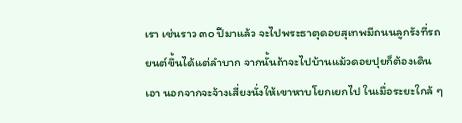เรา เช่นราว ๓๐ ปีมาแล้ว จะไปพระธาตุดอยสุเทพมีถนนลูกรังที่รถยนต์ขึ้นได้แต่ลำบาก จากนั้นถ้าจะไปบ้านแม้วดอยปุยก็ต้องเดินเอา นอกจากจะจ้างเสี่ยงนั่งให้เขาหาบโยกเยกไป ในเมื่อระยะใกล้ ๆ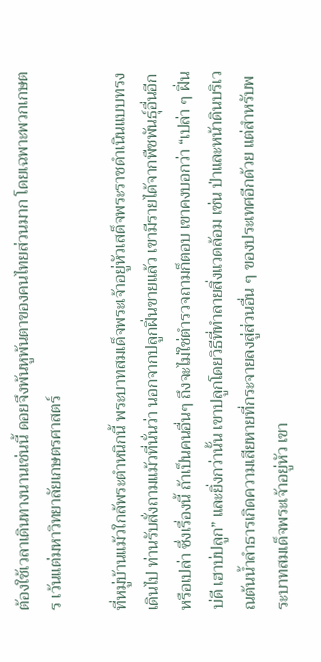ต้องใช้เวลาเดินทางนานเช่นนี้ ดอยจึงพ้นหูพ้นตาของคนไทยส่วนมาก โดยเฉพาะพวกเกษตร เว้นแต่มหาวิทยาลัยเกษตรศาสตร์

ที่หมู่บ้านแม้วใกล้พระตำหนิกนี้ พระบาทสมเด็จพระเจ้าอยู่หัวเสด็จพระราชดำเนินแบบทรงเดินไป ท่านรับสั่งถามแม้วที่นั่นว่า นอกจากปลูกฝิ่นขายแล้ว เขามีรายได้จากพืชพันธุ์อื่นอีกหรือเปล่า ซึ่งเรื่องนี้ ถ้าเป็นคนอื่นๆ ถึงจะไม่ใช่ตำรวจถามก็ตอบ เขาคงบอกว่า “เปล่า ๆ ฝิ่นบ่ดี เฮาบ่ปลูก” และยิ่งกว่านั้น เขาปลูกโดยวิธีที่ทำลายสิ่งแวดล้อม เช่น ป่าและหน้าดินบริเวณต้นน้ำลำธารเกิดความเสียหายที่กระจายลงสู่ส่วนอื่น ๆ ของประเทศอีกด้วย แต่สำหรับพระบาทสมเด็จพระเจ้าอยู่หัว เขา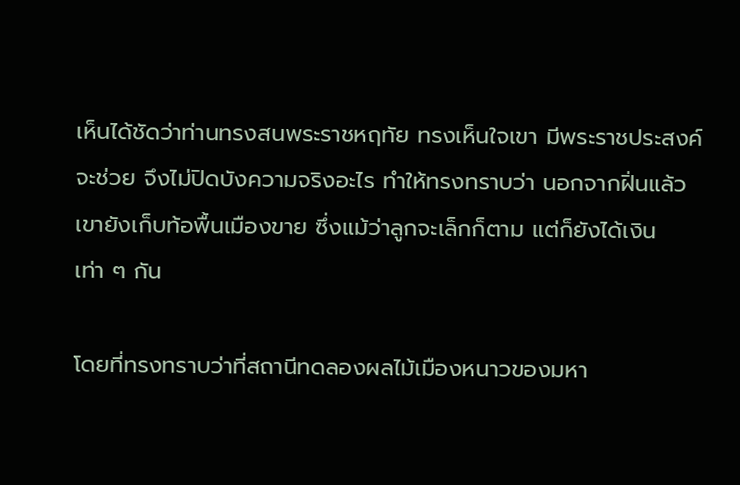เห็นได้ชัดว่าท่านทรงสนพระราชหฤทัย ทรงเห็นใจเขา มีพระราชประสงค์จะช่วย จึงไม่ปิดบังความจริงอะไร ทำให้ทรงทราบว่า นอกจากฝิ่นแล้ว เขายังเก็บท้อพื้นเมืองขาย ซึ่งแม้ว่าลูกจะเล็กก็ตาม แต่ก็ยังได้เงินเท่า ๆ กัน

โดยที่ทรงทราบว่าที่สถานีทดลองผลไม้เมืองหนาวของมหา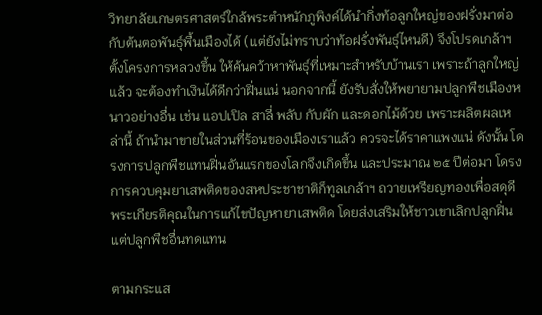วิทยาลัยเกษตรศาสตร์ใกล้พระตำหนักภูพิงค์ได้นำกิ่งท้อลูกใหญ่ของฝรั่งมาต่อกับต้นตอพันธุ์พื้นเมืองได้ (แต่ยังไม่ทราบว่าท้อฝรั่งพันธุ์ไหนดี) จึงโปรดเกล้าฯ ตั้งโครงการหลวงขึ้น ให้ค้นคว้าหาพันธุ์ที่เหมาะสำหรับบ้านเรา เพราะถ้าลูกใหญ่แล้ว จะต้องทำเงินได้ดีกว่าฝิ่นแน่ นอกจากนี้ ยังรับสั่งให้พยายามปลูกพืชเมืองหนาวอย่างอื่น เช่น แอปเปิล สาลี่ พลับ กับผัก และดอกไม้ด้วย เพราะผลิตผลเหล่านี้ ถ้านำมาขายในส่วนที่ร้อนของเมืองเราแล้ว ควรจะได้ราคาแพงแน่ ดังนั้น โดรงการปลูกพืชแทนฝิ่นอันแรกของโลกจึงเกิดขึ้น และประมาณ ๒๕ ปีต่อมา โดรงการควบคุมยาเสพติดของสหประชาชาติก็ทูลเกล้าฯ ถวายเหรียญทองเพื่อสดุดีพระเกียรติคุณในการแก้ไขปัญหายาเสพติด โดยส่งเสริมให้ชาวเขาเลิกปลูกฝิ่น แต่ปลูกพืชอื่นทดแทน

ตามกระแส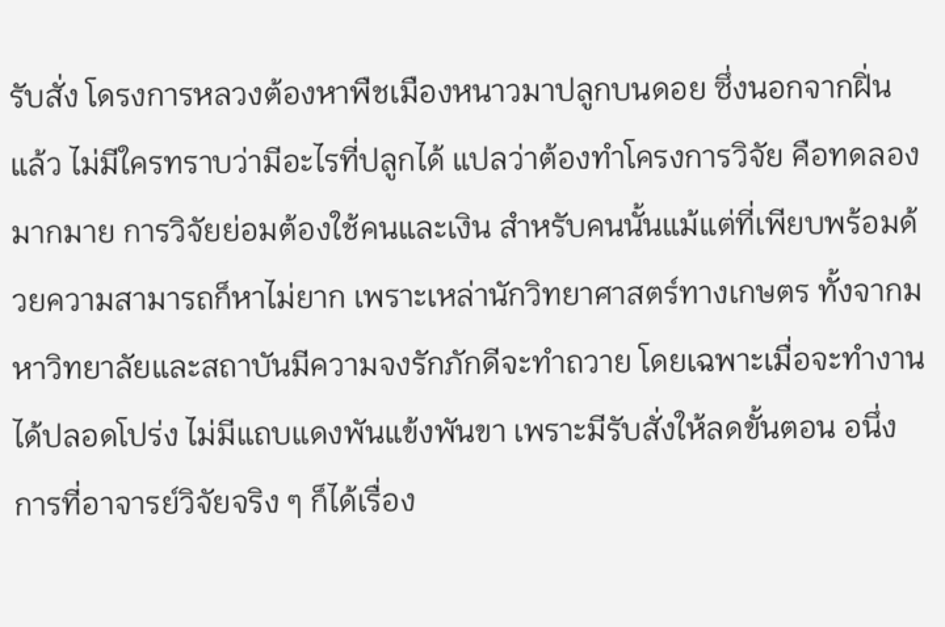รับสั่ง โดรงการหลวงต้องหาพืชเมืองหนาวมาปลูกบนดอย ซึ่งนอกจากฝิ่นแล้ว ไม่มีใครทราบว่ามีอะไรที่ปลูกได้ แปลว่าต้องทำโครงการวิจัย คือทดลองมากมาย การวิจัยย่อมต้องใช้คนและเงิน สำหรับคนนั้นแม้แต่ที่เพียบพร้อมด้วยความสามารถก็หาไม่ยาก เพราะเหล่านักวิทยาศาสตร์ทางเกษตร ทั้งจากมหาวิทยาลัยและสถาบันมีความจงรักภักดีจะทำถวาย โดยเฉพาะเมื่อจะทำงานได้ปลอดโปร่ง ไม่มีแถบแดงพันแข้งพันขา เพราะมีรับสั่งให้ลดขั้นตอน อนึ่ง การที่อาจารย์วิจัยจริง ๆ ก็ได้เรื่อง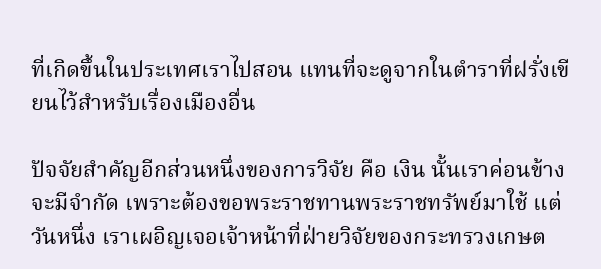ที่เกิดขึ้นในประเทศเราไปสอน แทนที่จะดูจากในตำราที่ฝรั่งเขียนไว้สำหรับเรื่องเมืองอื่น

ปัจจัยสำคัญอีกส่วนหนึ่งของการวิจัย คือ เงิน นั้นเราค่อนข้างจะมีจำกัด เพราะต้องขอพระราชทานพระราชทรัพย์มาใช้ แต่วันหนึ่ง เราเผอิญเจอเจ้าหน้าที่ฝ่ายวิจัยของกระทรวงเกษต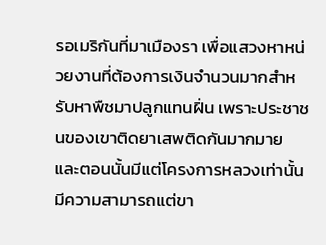รอเมริกันที่มาเมืองรา เพื่อแสวงหาหน่วยงานที่ต้องการเงินจำนวนมากสำหรับหาพืชมาปลูกแทนฝิ่น เพราะประชาชนของเขาติดยาเสพติดกันมากมาย และตอนนั้นมีแต่โครงการหลวงเท่านั้นมีความสามารถแต่ขา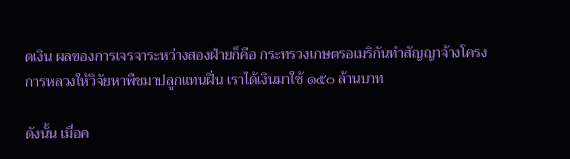ดเงิน ผลของการเจรจาระหว่างสองฝ่ายก็คือ กระทรวงเกษตรอเมริกันทำสัญญาจ้างโครงการหลวงให้วิจัยหาพืชมาปลูกแทนฝิ่น เราได้เงินมาใช้ ๑๕๐ ล้านบาท

ดังนั้น เมื่อค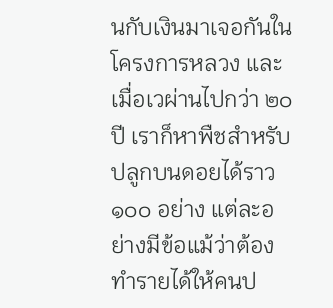นกับเงินมาเจอกันในโครงการหลวง และเมื่อเวผ่านไปกว่า ๒๐ ปี เราก็หาพืชสำหรับปลูกบนดอยได้ราว ๑๐๐ อย่าง แต่ละอย่างมีข้อแม้ว่าต้องทำรายได้ให้คนป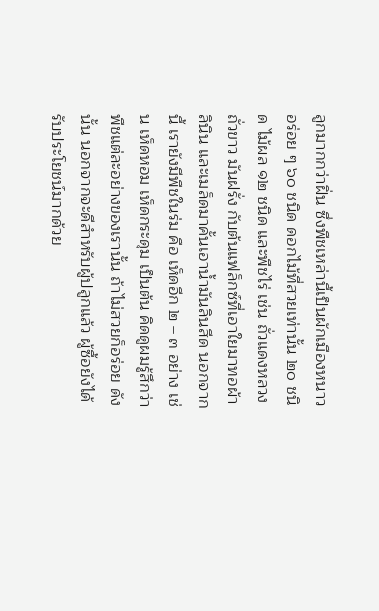ลูกมากกว่าฝิ่น ซึ่งพืชเหล่านี้เป็นผักเมืองหนาวอร่อย ๆ ๖๐ ชนิด ดอกไม้ที่สวยเท่านั้น ๒๐ ชนิด ไม้ผล ๑๒ ชนิด และพืชไร่ เช่น ถั่วแดงหลวง ถั่วขาว มันฝรั่ง กับต้นแฟล็กซ์ที่เอาใยมาทอผ้าลินิน และเมล็ดมาคั้นเอาน้ำมันลินสีด นอกจากนี้ เรายังมีพืชในร่ม คือ เห็ดอีก ๒ – ๓ อย่าง เช่น เห็ดหอม เห็ดกระดุม เป็นต้น คิดดูผมรู้สึกว่าพืชแต่ละอย่างของเรานั้น ถ้าไม่สวยก็อร่อย ดังนั้น นอกจากจะดีสำหรับผู้ปลูกแล้ว ผู้ซื้อยังได้รับประโยชน์มากด้วย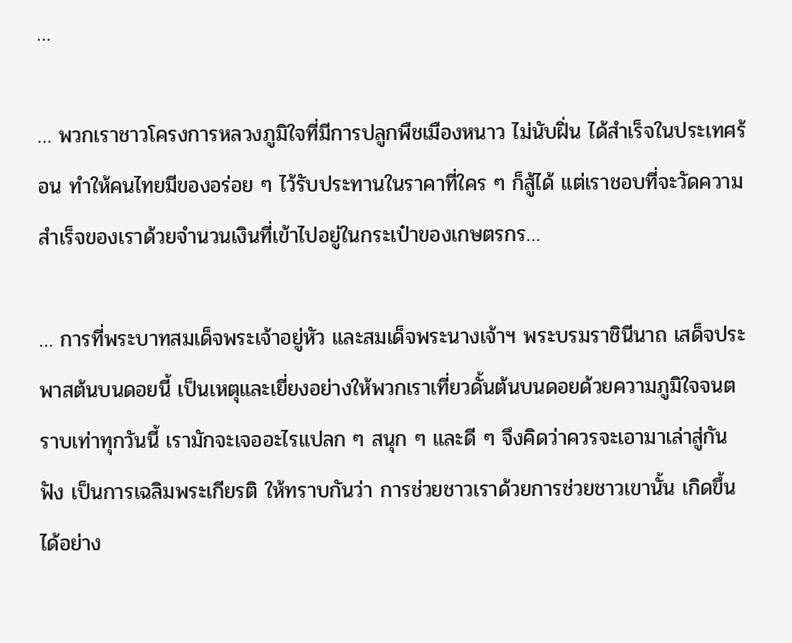…

… พวกเราชาวโครงการหลวงภูมิใจที่มีการปลูกพืชเมืองหนาว ไม่นับฝิ่น ได้สำเร็จในประเทศร้อน ทำให้คนไทยมีของอร่อย ๆ ไว้รับประทานในราคาที่ใคร ๆ ก็สู้ได้ แต่เราชอบที่จะวัดความสำเร็จของเราด้วยจำนวนเงินที่เข้าไปอยู่ในกระเป๋าของเกษตรกร…

… การที่พระบาทสมเด็จพระเจ้าอยู่หัว และสมเด็จพระนางเจ้าฯ พระบรมราชินีนาถ เสด็จประพาสต้นบนดอยนี้ เป็นเหตุและเยี่ยงอย่างให้พวกเราเที่ยวดั้นต้นบนดอยด้วยความภูมิใจจนตราบเท่าทุกวันนี้ เรามักจะเจออะไรแปลก ๆ สนุก ๆ และดี ๆ จึงคิดว่าควรจะเอามาเล่าสู่กันฟัง เป็นการเฉลิมพระเกียรติ ให้ทราบกันว่า การช่วยชาวเราด้วยการช่วยชาวเขานั้น เกิดขึ้นได้อย่าง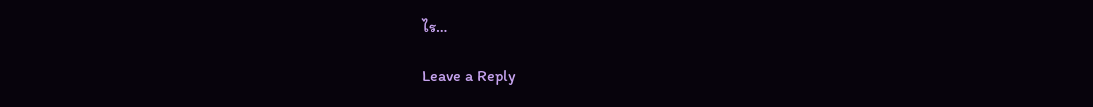ไร…

Leave a Reply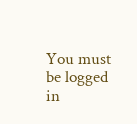You must be logged in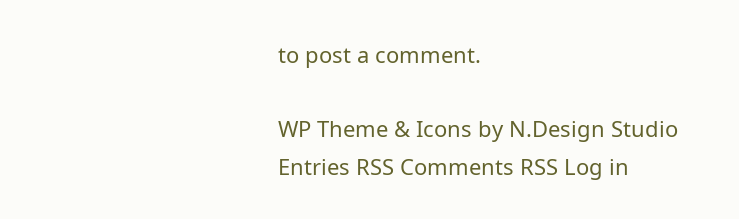to post a comment.

WP Theme & Icons by N.Design Studio
Entries RSS Comments RSS Log in